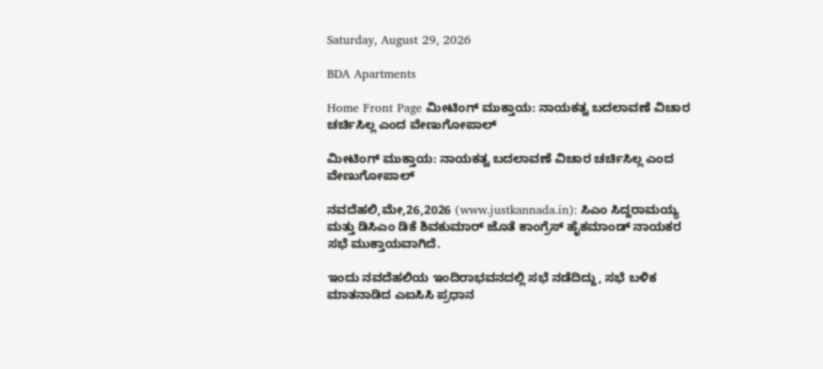Saturday, August 29, 2026

BDA Apartments

Home Front Page ಮೀಟಿಂಗ್ ಮುಕ್ತಾಯ: ನಾಯಕತ್ವ ಬದಲಾವಣೆ ವಿಚಾರ ಚರ್ಚಿಸಿಲ್ಲ ಎಂದ ವೇಣುಗೋಪಾಲ್

ಮೀಟಿಂಗ್ ಮುಕ್ತಾಯ: ನಾಯಕತ್ವ ಬದಲಾವಣೆ ವಿಚಾರ ಚರ್ಚಿಸಿಲ್ಲ ಎಂದ ವೇಣುಗೋಪಾಲ್

ನವದೆಹಲಿ,ಮೇ,26,2026 (www.justkannada.in): ಸಿಎಂ ಸಿದ್ದರಾಮಯ್ಯ ಮತ್ತು ಡಿಸಿಎಂ ಡಿಕೆ ಶಿವಕುಮಾರ್ ಜೊತೆ ಕಾಂಗ್ರೆಸ್ ಹೈಕಮಾಂಡ್ ನಾಯಕರ ಸಭೆ ಮುಕ್ತಾಯವಾಗಿದೆ.

ಇಂದು ನವದೆಹಲಿಯ ಇಂದಿರಾಭವನದಲ್ಲಿ ಸಭೆ ನಡೆದಿದ್ದು, ಸಭೆ ಬಳಿಕ ಮಾತನಾಡಿದ ಎಐಸಿಸಿ ಪ್ರಧಾನ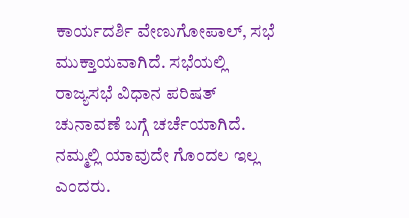ಕಾರ್ಯದರ್ಶಿ ವೇಣುಗೋಪಾಲ್, ಸಭೆ ಮುಕ್ತಾಯವಾಗಿದೆ. ಸಭೆಯಲ್ಲಿ ರಾಜ್ಯಸಭೆ ವಿಧಾನ ಪರಿಷತ್ ಚುನಾವಣೆ ಬಗ್ಗೆ ಚರ್ಚೆಯಾಗಿದೆ. ನಮ್ಮಲ್ಲಿ ಯಾವುದೇ ಗೊಂದಲ ಇಲ್ಲ ಎಂದರು.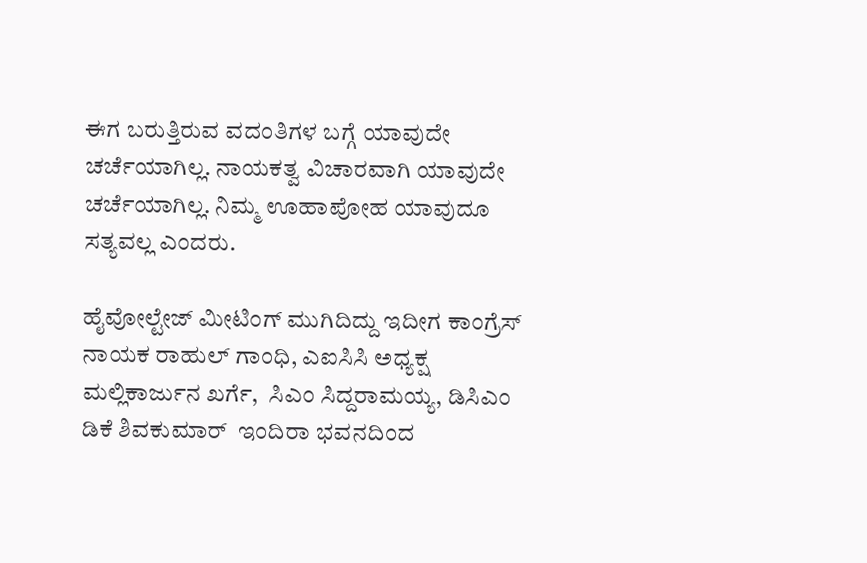ಈಗ ಬರುತ್ತಿರುವ ವದಂತಿಗಳ ಬಗ್ಗೆ ಯಾವುದೇ ಚರ್ಚೆಯಾಗಿಲ್ಲ. ನಾಯಕತ್ವ ವಿಚಾರವಾಗಿ ಯಾವುದೇ ಚರ್ಚೆಯಾಗಿಲ್ಲ. ನಿಮ್ಮ ಊಹಾಪೋಹ ಯಾವುದೂ ಸತ್ಯವಲ್ಲ ಎಂದರು.

ಹೈವೋಲ್ಟೇಜ್ ಮೀಟಿಂಗ್ ಮುಗಿದಿದ್ದು ಇದೀಗ ಕಾಂಗ್ರೆಸ್ ನಾಯಕ ರಾಹುಲ್ ಗಾಂಧಿ, ಎಐಸಿಸಿ ಅಧ್ಯಕ್ಷ ಮಲ್ಲಿಕಾರ್ಜುನ ಖರ್ಗೆ,  ಸಿಎಂ ಸಿದ್ದರಾಮಯ್ಯ, ಡಿಸಿಎಂ ಡಿಕೆ ಶಿವಕುಮಾರ್  ಇಂದಿರಾ ಭವನದಿಂದ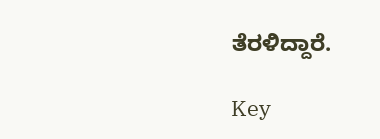ತೆರಳಿದ್ದಾರೆ.

Key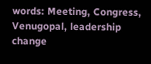words: Meeting, Congress, Venugopal, leadership change